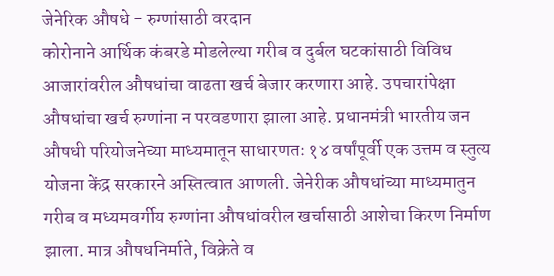जेनेरिक औषधे - रुग्णांसाठी वरदान
कोरोनाने आर्थिक कंबरडे मोडलेल्या गरीब व दुर्बल घटकांसाठी विविध आजारांवरील औषधांचा वाढता खर्च बेजार करणारा आहे. उपचारांपेक्षा औषधांचा खर्च रुग्णांना न परवडणारा झाला आहे. प्रधानमंत्री भारतीय जन औषधी परियोजनेच्या माध्यमातून साधारणतः १४ वर्षांपूर्वी एक उत्तम व स्तुत्य योजना केंद्र सरकारने अस्तित्वात आणली. जेनेरीक औषधांच्या माध्यमातुन गरीब व मध्यमवर्गीय रुग्णांना औषधांवरील खर्चासाठी आशेचा किरण निर्माण झाला. मात्र औषधनिर्माते, विक्रेते व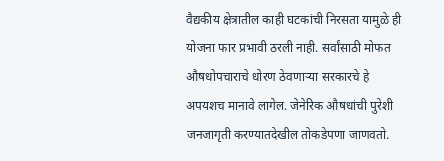वैद्यकीय क्षेत्रातील काही घटकांची निरसता यामुळे ही योजना फार प्रभावी ठरली नाही. सर्वांसाठी मोफत औषधोपचाराचे धोरण ठेवणाऱ्या सरकारचे हे अपयशच मानावे लागेल. जेनेरिक औषधांची पुरेशी जनजागृती करण्यातदेखील तोकडेपणा जाणवतो.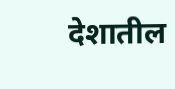देशातील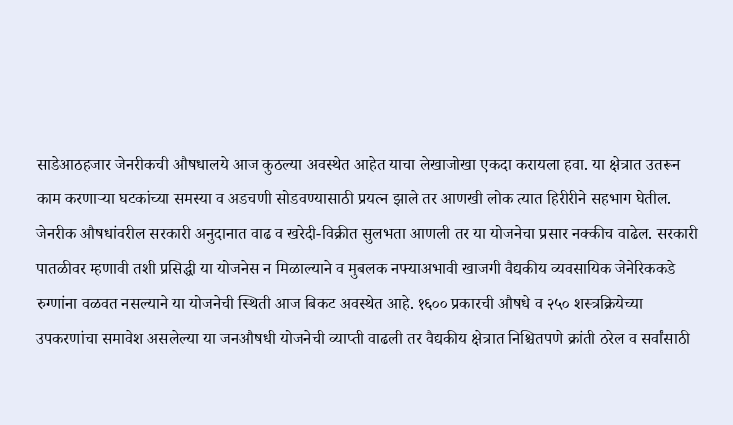साडेआठहजार जेनरीकची औषधालये आज कुठल्या अवस्थेत आहेत याचा लेखाजोखा एकदा करायला हवा. या क्षेत्रात उतरून काम करणाऱ्या घटकांच्या समस्या व अडचणी सोडवण्यासाठी प्रयत्न झाले तर आणखी लोक त्यात हिरीरीने सहभाग घेतील. जेनरीक औषधांवरील सरकारी अनुदानात वाढ व खरेदी-विक्रीत सुलभता आणली तर या योजनेचा प्रसार नक्कीच वाढेल. सरकारी पातळीवर म्हणावी तशी प्रसिद्धी या योजनेस न मिळाल्याने व मुबलक नफ्याअभावी खाजगी वैद्यकीय व्यवसायिक जेनेरिककडे रुग्णांना वळवत नसल्याने या योजनेची स्थिती आज बिकट अवस्थेत आहे. १६०० प्रकारची औषधे व २५० शस्त्रक्रियेच्या उपकरणांचा समावेश असलेल्या या जनऔषधी योजनेची व्याप्ती वाढली तर वैद्यकीय क्षेत्रात निश्चितपणे क्रांती ठरेल व सर्वांसाठी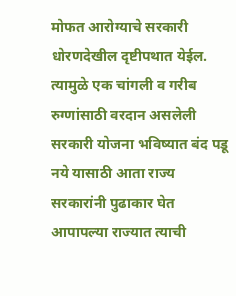मोफत आरोग्याचे सरकारी धोरणदेखील दृष्टीपथात येईल. त्यामुळे एक चांगली व गरीब रुग्णांसाठी वरदान असलेली सरकारी योजना भविष्यात बंद पडू नये यासाठी आता राज्य सरकारांनी पुढाकार घेत आपापल्या राज्यात त्याची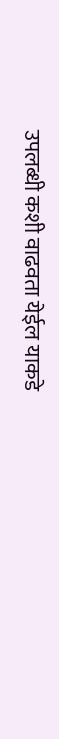उपलब्धी कशी वाढवता येईल याकडे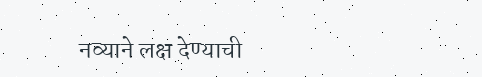नव्याने लक्ष देण्याची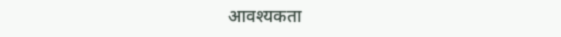आवश्यकता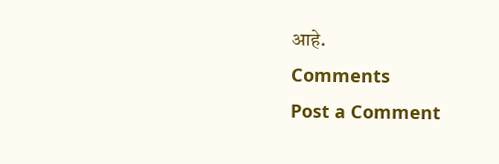आहे.
Comments
Post a Comment